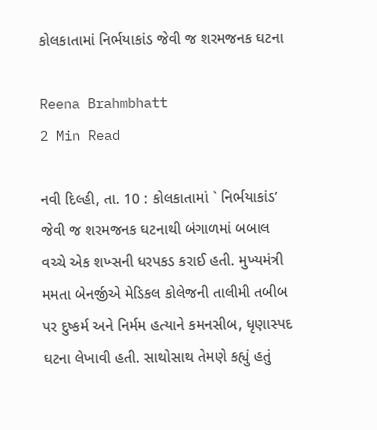કોલકાતામાં નિર્ભયાકાંડ જેવી જ શરમજનક ઘટના

Reena Brahmbhatt
2 Min Read

નવી દિલ્હી, તા. 10 : કોલકાતામાં ` નિર્ભયાકાંડ’ જેવી જ શરમજનક ઘટનાથી બંગાળમાં બબાલ વચ્ચે એક શખ્સની ધરપકડ કરાઈ હતી. મુખ્યમંત્રી મમતા બેનર્જીએ મેડિકલ કોલેજની તાલીમી તબીબ પર દુષ્કર્મ અને નિર્મમ હત્યાને કમનસીબ, ધૃણાસ્પદ ઘટના લેખાવી હતી. સાથોસાથ તેમણે કહ્યું હતું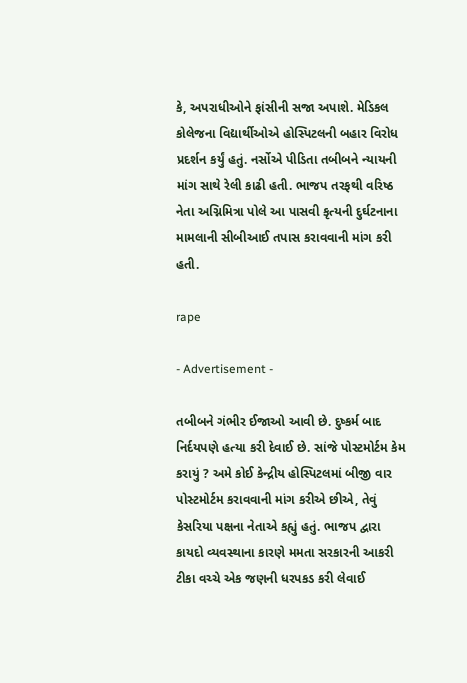કે, અપરાધીઓને ફાંસીની સજા અપાશે. મેડિકલ કોલેજના વિદ્યાર્થીઓએ હોસ્પિટલની બહાર વિરોધ પ્રદર્શન કર્યું હતું. નર્સોએ પીડિતા તબીબને ન્યાયની માંગ સાથે રેલી કાઢી હતી. ભાજપ તરફથી વરિષ્ઠ નેતા અગ્નિમિત્રા પોલે આ પાસવી કૃત્યની દુર્ઘટનાના મામલાની સીબીઆઈ તપાસ કરાવવાની માંગ કરી હતી.

rape

- Advertisement -

તબીબને ગંભીર ઈજાઓ આવી છે. દુષ્કર્મ બાદ નિર્દયપણે હત્યા કરી દેવાઈ છે. સાંજે પોસ્ટમોર્ટમ કેમ કરાયું ? અમે કોઈ કેન્દ્રીય હોસ્પિટલમાં બીજી વાર પોસ્ટમોર્ટમ કરાવવાની માંગ કરીએ છીએ, તેવું કેસરિયા પક્ષના નેતાએ કહ્યું હતું. ભાજપ દ્વારા કાયદો વ્યવસ્થાના કારણે મમતા સરકારની આકરી ટીકા વચ્ચે એક જણની ધરપકડ કરી લેવાઈ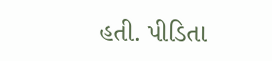હતી. પીડિતા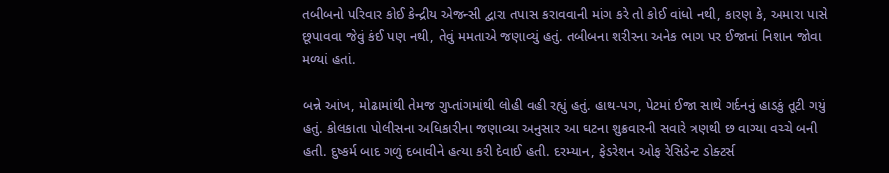તબીબનો પરિવાર કોઈ કેન્દ્રીય એજન્સી દ્વારા તપાસ કરાવવાની માંગ કરે તો કોઈ વાંધો નથી, કારણ કે, અમારા પાસે છૂપાવવા જેવું કંઈ પણ નથી, તેવું મમતાએ જણાવ્યું હતું. તબીબના શરીરના અનેક ભાગ પર ઈજાનાં નિશાન જોવા મળ્યાં હતાં.

બન્ને આંખ, મોઢામાંથી તેમજ ગુપ્તાંગમાંથી લોહી વહી રહ્યું હતું. હાથ-પગ, પેટમાં ઈજા સાથે ગર્દનનું હાડકું તૂટી ગયું હતું. કોલકાતા પોલીસના અધિકારીના જણાવ્યા અનુસાર આ ઘટના શુક્રવારની સવારે ત્રણથી છ વાગ્યા વચ્ચે બની હતી. દુષ્કર્મ બાદ ગળું દબાવીને હત્યા કરી દેવાઈ હતી. દરમ્યાન, ફેડરેશન ઓફ રેસિડેન્ટ ડોક્ટર્સ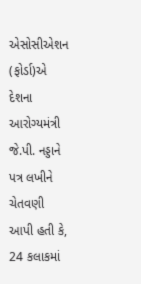એસોસીએશન (ફોર્ડા)એ દેશના આરોગ્યમંત્રી જે.પી. નડ્ડાને પત્ર લખીને ચેતવણી આપી હતી કે, 24 કલાકમાં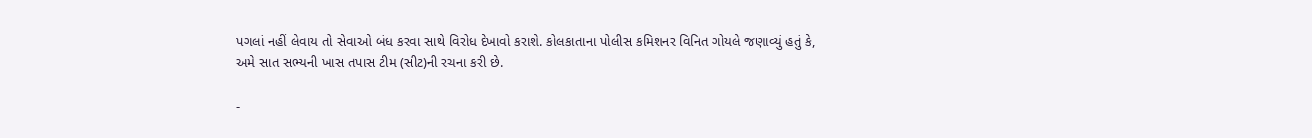પગલાં નહીં લેવાય તો સેવાઓ બંધ કરવા સાથે વિરોધ દેખાવો કરાશે. કોલકાતાના પોલીસ કમિશનર વિનિત ગોયલે જણાવ્યું હતું કે, અમે સાત સભ્યની ખાસ તપાસ ટીમ (સીટ)ની રચના કરી છે.

-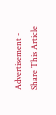Advertisement -
Share This Article